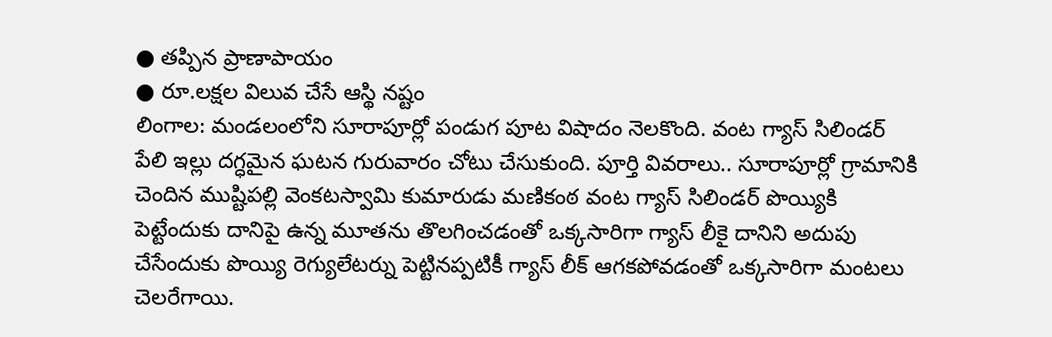● తప్పిన ప్రాణాపాయం
● రూ.లక్షల విలువ చేసే ఆస్థి నష్టం
లింగాల: మండలంలోని సూరాపూర్లో పండుగ పూట విషాదం నెలకొంది. వంట గ్యాస్ సిలిండర్ పేలి ఇల్లు దగ్ధమైన ఘటన గురువారం చోటు చేసుకుంది. పూర్తి వివరాలు.. సూరాపూర్లో గ్రామానికి చెందిన ముష్టిపల్లి వెంకటస్వామి కుమారుడు మణికంఠ వంట గ్యాస్ సిలిండర్ పొయ్యికి పెట్టేందుకు దానిపై ఉన్న మూతను తొలగించడంతో ఒక్కసారిగా గ్యాస్ లీకై దానిని అదుపు చేసేందుకు పొయ్యి రెగ్యులేటర్ను పెట్టినప్పటికీ గ్యాస్ లీక్ ఆగకపోవడంతో ఒక్కసారిగా మంటలు చెలరేగాయి.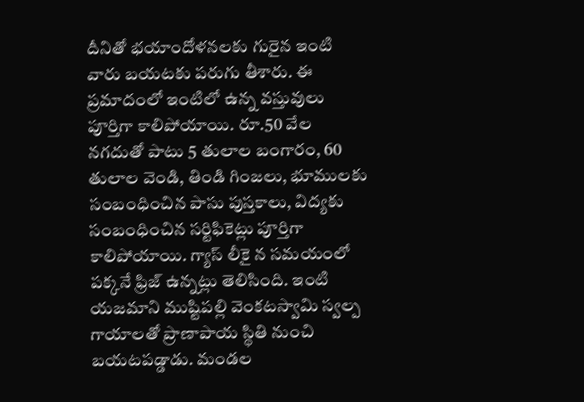దీనితో భయాందోళనలకు గురైన ఇంటి వారు బయటకు పరుగు తీశారు. ఈ ప్రమాదంలో ఇంటిలో ఉన్న వస్తువులు పూర్తిగా కాలిపోయాయి. రూ.50 వేల నగదుతో పాటు 5 తులాల బంగారం, 60 తులాల వెండి, తిండి గింజలు, భూములకు సంబంధించిన పాసు పుస్తకాలు, విద్యకు సంబంధించిన సర్టిఫికెట్లు పూర్తిగా కాలిపోయాయి. గ్యాస్ లీకై న సమయంలో పక్కనే ఫ్రిజ్ ఉన్నట్లు తెలిసింది. ఇంటి యజమాని ముష్టిపల్లి వెంకటస్వామి స్వల్ప గాయాలతో ప్రాణాపాయ స్థితి నుంచి బయటపడ్డాడు. మండల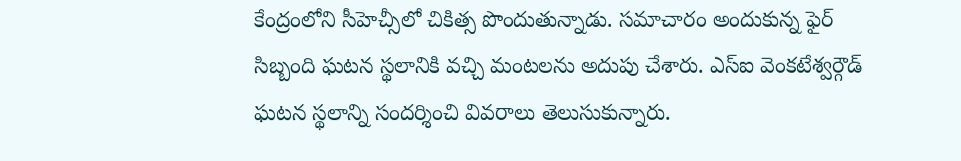కేంద్రంలోని సీహెచ్సీలో చికిత్స పొందుతున్నాడు. సమాచారం అందుకున్న ఫైర్ సిబ్బంది ఘటన స్థలానికి వచ్చి మంటలను అదుపు చేశారు. ఎస్ఐ వెంకటేశ్వర్గౌడ్ ఘటన స్థలాన్ని సందర్శించి వివరాలు తెలుసుకున్నారు.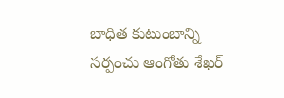బాధిత కుటుంబాన్ని సర్పంచు ఆంగోతు శేఖర్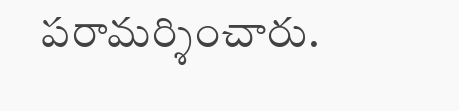పరామర్శించారు.